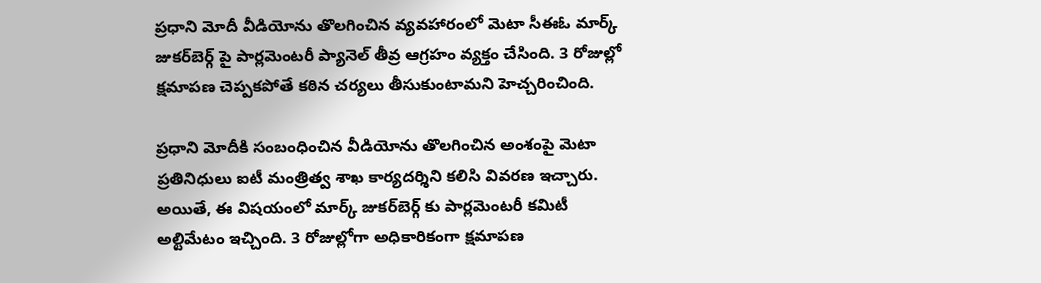ప్రధాని మోదీ వీడియోను తొలగించిన వ్యవహారంలో మెటా సీఈఓ మార్క్ జుకర్‌బెర్గ్ పై పార్లమెంటరీ ప్యానెల్ తీవ్ర ఆగ్రహం వ్యక్తం చేసింది. 3 రోజుల్లో క్షమాపణ చెప్పకపోతే కఠిన చర్యలు తీసుకుంటామని హెచ్చరించింది.

ప్రధాని మోదీకి సంబంధించిన వీడియోను తొలగించిన అంశంపై మెటా ప్రతినిధులు ఐటీ మంత్రిత్వ శాఖ కార్యదర్శిని కలిసి వివరణ ఇచ్చారు. అయితే, ఈ విషయంలో మార్క్ జుకర్‌బెర్గ్ కు పార్లమెంటరీ కమిటీ అల్టిమేటం ఇచ్చింది. 3 రోజుల్లోగా అధికారికంగా క్షమాపణ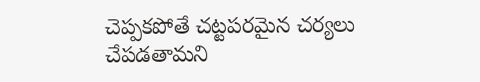చెప్పకపోతే చట్టపరమైన చర్యలు చేపడతామని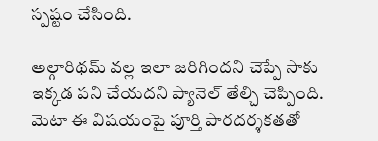స్పష్టం చేసింది.

అల్గారిథమ్ వల్ల ఇలా జరిగిందని చెప్పే సాకు ఇక్కడ పని చేయదని ప్యానెల్ తేల్చి చెప్పింది. మెటా ఈ విషయంపై పూర్తి పారదర్శకతతో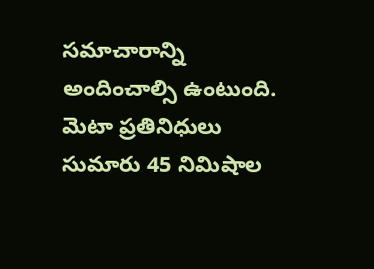సమాచారాన్ని అందించాల్సి ఉంటుంది. మెటా ప్రతినిధులు సుమారు 45 నిమిషాల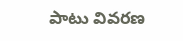పాటు వివరణ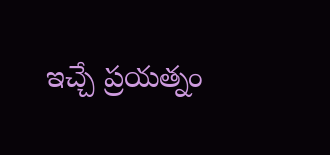ఇచ్చే ప్రయత్నం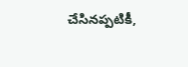చేసినప్పటికీ,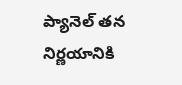ప్యానెల్ తన నిర్ణయానికి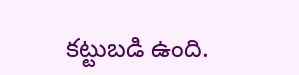కట్టుబడి ఉంది.